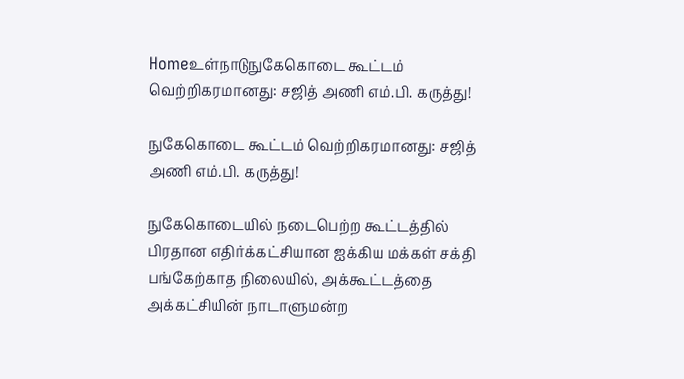Homeஉள்நாடுநுகேகொடை கூட்டம் வெற்றிகரமானது: சஜித் அணி எம்.பி. கருத்து!

நுகேகொடை கூட்டம் வெற்றிகரமானது: சஜித் அணி எம்.பி. கருத்து!

நுகேகொடையில் நடைபெற்ற கூட்டத்தில் பிரதான எதிர்க்கட்சியான ஐக்கிய மக்கள் சக்தி பங்கேற்காத நிலையில், அக்கூட்டத்தை அக்கட்சியின் நாடாளுமன்ற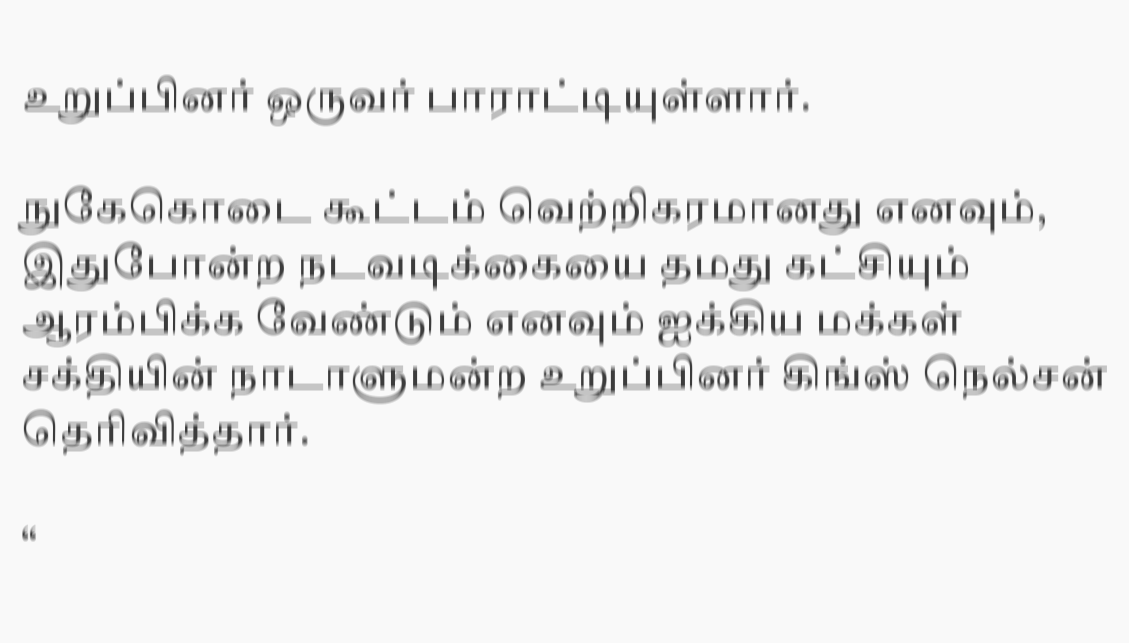உறுப்பினர் ஒருவர் பாராட்டியுள்ளார்.

நுகேகொடை கூட்டம் வெற்றிகரமானது எனவும், இதுபோன்ற நடவடிக்கையை தமது கட்சியும் ஆரம்பிக்க வேண்டும் எனவும் ஐக்கிய மக்கள் சக்தியின் நாடாளுமன்ற உறுப்பினர் கிங்ஸ் நெல்சன் தெரிவித்தார்.

“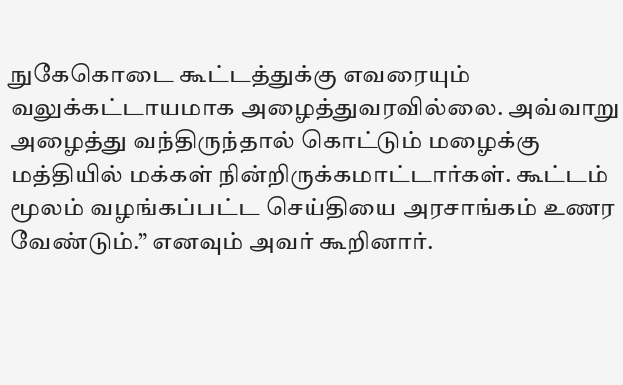நுகேகொடை கூட்டத்துக்கு எவரையும் வலுக்கட்டாயமாக அழைத்துவரவில்லை. அவ்வாறு அழைத்து வந்திருந்தால் கொட்டும் மழைக்கு மத்தியில் மக்கள் நின்றிருக்கமாட்டார்கள். கூட்டம் மூலம் வழங்கப்பட்ட செய்தியை அரசாங்கம் உணர வேண்டும்.” எனவும் அவர் கூறினார்.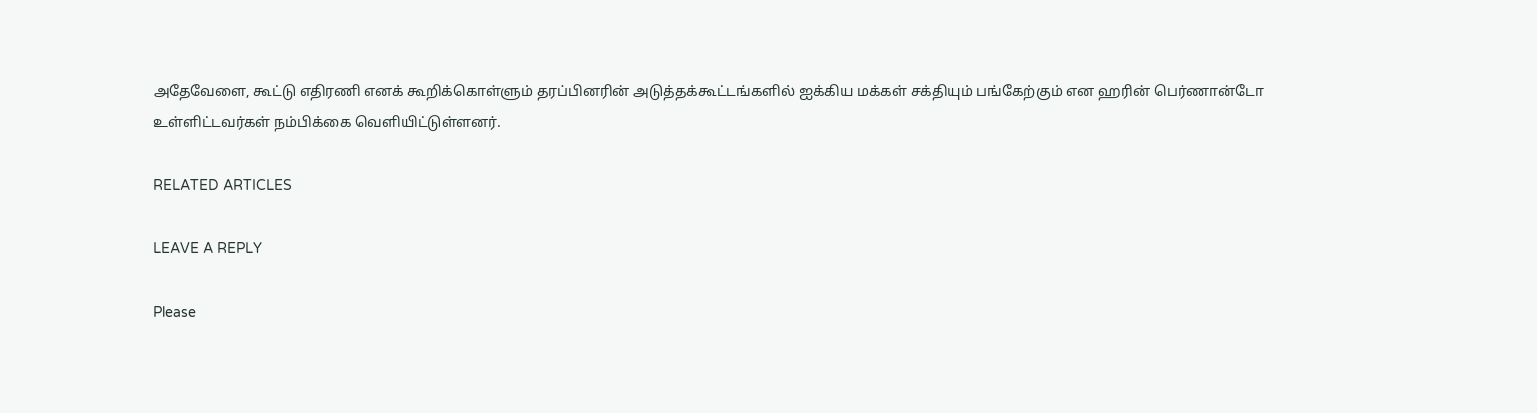அதேவேளை, கூட்டு எதிரணி எனக் கூறிக்கொள்ளும் தரப்பினரின் அடுத்தக்கூட்டங்களில் ஐக்கிய மக்கள் சக்தியும் பங்கேற்கும் என ஹரின் பெர்ணான்டோ உள்ளிட்டவர்கள் நம்பிக்கை வெளியிட்டுள்ளனர்.

RELATED ARTICLES

LEAVE A REPLY

Please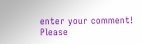enter your comment!
Please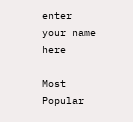enter your name here

Most Popular